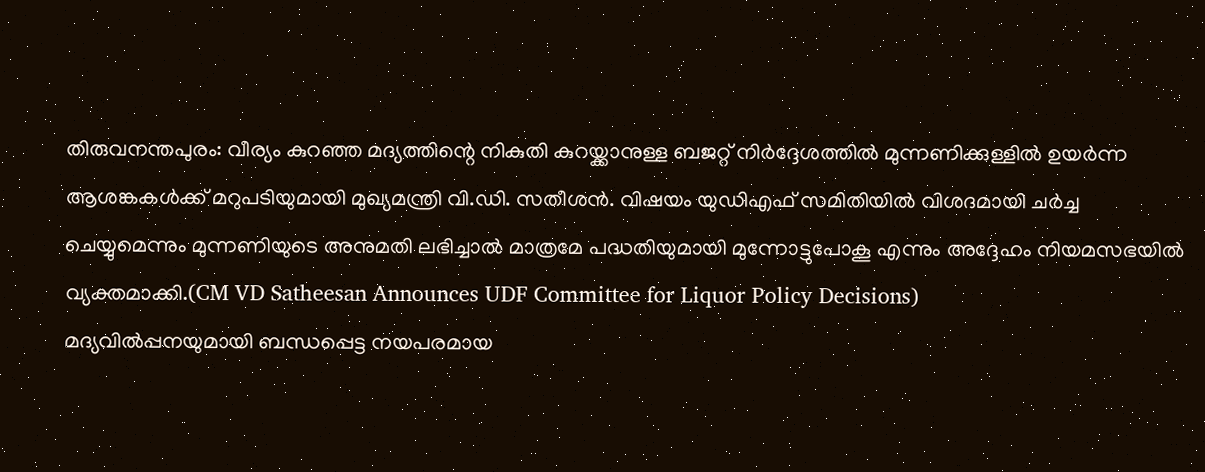തിരുവനന്തപുരം: വീര്യം കുറഞ്ഞ മദ്യത്തിന്റെ നികുതി കുറയ്ക്കാനുള്ള ബജറ്റ് നിർദ്ദേശത്തിൽ മുന്നണിക്കുള്ളിൽ ഉയർന്ന ആശങ്കകൾക്ക് മറുപടിയുമായി മുഖ്യമന്ത്രി വി.ഡി. സതീശൻ. വിഷയം യുഡിഎഫ് സമിതിയിൽ വിശദമായി ചർച്ച ചെയ്യുമെന്നും മുന്നണിയുടെ അനുമതി ലഭിച്ചാൽ മാത്രമേ പദ്ധതിയുമായി മുന്നോട്ടുപോകൂ എന്നും അദ്ദേഹം നിയമസഭയിൽ വ്യക്തമാക്കി.(CM VD Satheesan Announces UDF Committee for Liquor Policy Decisions)
മദ്യവിൽപ്പനയുമായി ബന്ധപ്പെട്ട നയപരമായ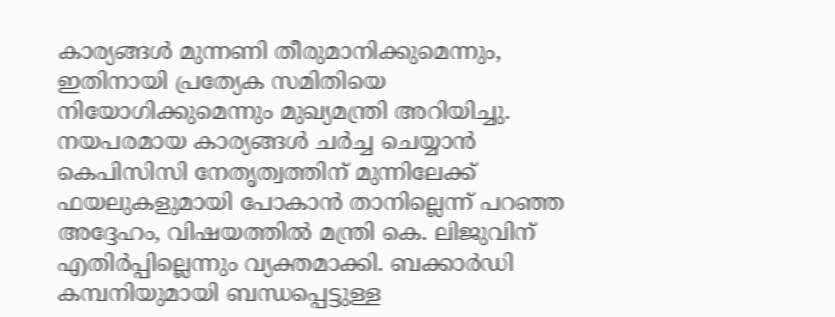കാര്യങ്ങൾ മുന്നണി തീരുമാനിക്കുമെന്നും, ഇതിനായി പ്രത്യേക സമിതിയെ നിയോഗിക്കുമെന്നും മുഖ്യമന്ത്രി അറിയിച്ചു. നയപരമായ കാര്യങ്ങൾ ചർച്ച ചെയ്യാൻ കെപിസിസി നേതൃത്വത്തിന് മുന്നിലേക്ക് ഫയലുകളുമായി പോകാൻ താനില്ലെന്ന് പറഞ്ഞ അദ്ദേഹം, വിഷയത്തിൽ മന്ത്രി കെ. ലിജുവിന് എതിർപ്പില്ലെന്നും വ്യക്തമാക്കി. ബക്കാർഡി കമ്പനിയുമായി ബന്ധപ്പെട്ടുള്ള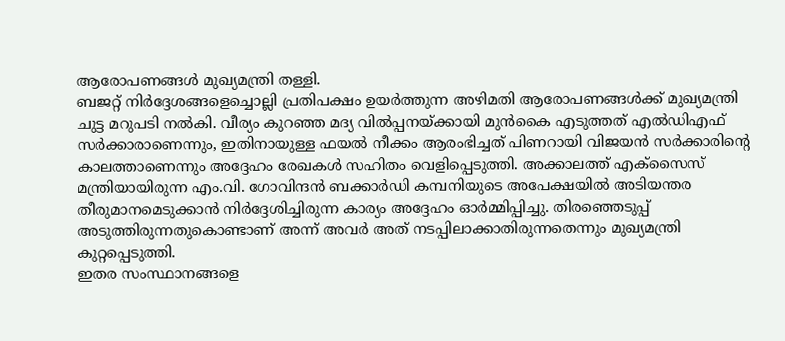ആരോപണങ്ങൾ മുഖ്യമന്ത്രി തള്ളി.
ബജറ്റ് നിർദ്ദേശങ്ങളെച്ചൊല്ലി പ്രതിപക്ഷം ഉയർത്തുന്ന അഴിമതി ആരോപണങ്ങൾക്ക് മുഖ്യമന്ത്രി ചുട്ട മറുപടി നൽകി. വീര്യം കുറഞ്ഞ മദ്യ വിൽപ്പനയ്ക്കായി മുൻകൈ എടുത്തത് എൽഡിഎഫ് സർക്കാരാണെന്നും, ഇതിനായുള്ള ഫയൽ നീക്കം ആരംഭിച്ചത് പിണറായി വിജയൻ സർക്കാരിന്റെ കാലത്താണെന്നും അദ്ദേഹം രേഖകൾ സഹിതം വെളിപ്പെടുത്തി. അക്കാലത്ത് എക്സൈസ് മന്ത്രിയായിരുന്ന എം.വി. ഗോവിന്ദൻ ബക്കാർഡി കമ്പനിയുടെ അപേക്ഷയിൽ അടിയന്തര തീരുമാനമെടുക്കാൻ നിർദ്ദേശിച്ചിരുന്ന കാര്യം അദ്ദേഹം ഓർമ്മിപ്പിച്ചു. തിരഞ്ഞെടുപ്പ് അടുത്തിരുന്നതുകൊണ്ടാണ് അന്ന് അവർ അത് നടപ്പിലാക്കാതിരുന്നതെന്നും മുഖ്യമന്ത്രി കുറ്റപ്പെടുത്തി.
ഇതര സംസ്ഥാനങ്ങളെ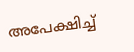അപേക്ഷിച്ച്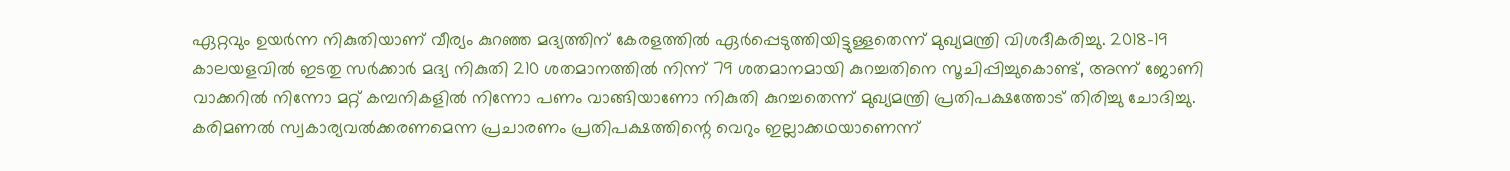ഏറ്റവും ഉയർന്ന നികുതിയാണ് വീര്യം കുറഞ്ഞ മദ്യത്തിന് കേരളത്തിൽ ഏർപ്പെടുത്തിയിട്ടുള്ളതെന്ന് മുഖ്യമന്ത്രി വിശദീകരിച്ചു. 2018-19 കാലയളവിൽ ഇടതു സർക്കാർ മദ്യ നികുതി 210 ശതമാനത്തിൽ നിന്ന് 79 ശതമാനമായി കുറച്ചതിനെ സൂചിപ്പിച്ചുകൊണ്ട്, അന്ന് ജോണി വാക്കറിൽ നിന്നോ മറ്റ് കമ്പനികളിൽ നിന്നോ പണം വാങ്ങിയാണോ നികുതി കുറച്ചതെന്ന് മുഖ്യമന്ത്രി പ്രതിപക്ഷത്തോട് തിരിച്ചു ചോദിച്ചു.
കരിമണൽ സ്വകാര്യവൽക്കരണമെന്ന പ്രചാരണം പ്രതിപക്ഷത്തിന്റെ വെറും ഇല്ലാക്കഥയാണെന്ന്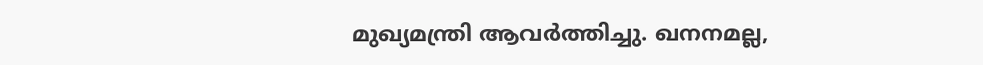മുഖ്യമന്ത്രി ആവർത്തിച്ചു. ഖനനമല്ല,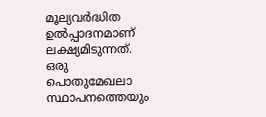മൂല്യവർദ്ധിത ഉൽപ്പാദനമാണ് ലക്ഷ്യമിടുന്നത്. ഒരു പൊതുമേഖലാ സ്ഥാപനത്തെയും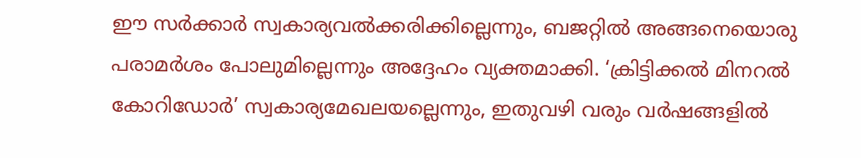ഈ സർക്കാർ സ്വകാര്യവൽക്കരിക്കില്ലെന്നും, ബജറ്റിൽ അങ്ങനെയൊരു പരാമർശം പോലുമില്ലെന്നും അദ്ദേഹം വ്യക്തമാക്കി. ‘ക്രിട്ടിക്കൽ മിനറൽ കോറിഡോർ’ സ്വകാര്യമേഖലയല്ലെന്നും, ഇതുവഴി വരും വർഷങ്ങളിൽ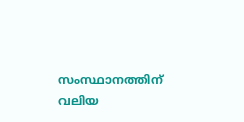സംസ്ഥാനത്തിന് വലിയ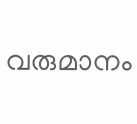വരുമാനം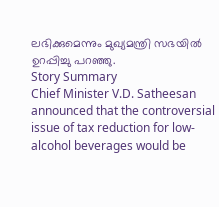ലഭിക്കുമെന്നും മുഖ്യമന്ത്രി സഭയിൽ ഉറപ്പിച്ചു പറഞ്ഞു.
Story Summary
Chief Minister V.D. Satheesan announced that the controversial issue of tax reduction for low-alcohol beverages would be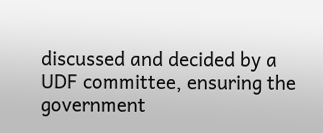discussed and decided by a UDF committee, ensuring the government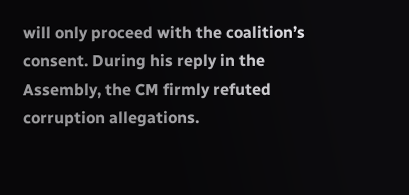will only proceed with the coalition’s consent. During his reply in the Assembly, the CM firmly refuted corruption allegations.